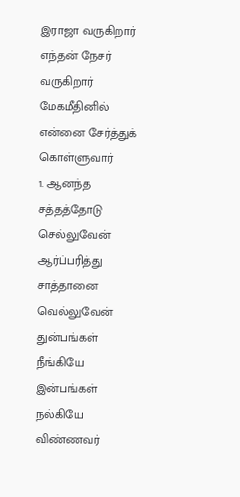இராஜா வருகிறார் எந்தன் நேசர் வருகிறார்
மேகமீதினில் என்னை சேர்த்துக் கொள்ளுவார்
1. ஆனந்த சத்தத்தோடு செல்லுவேன்
ஆர்ப்பரித்து சாத்தானை வெல்லுவேன்
துன்பங்கள் நீங்கியே இன்பங்கள் நல்கியே
விண்ணவர்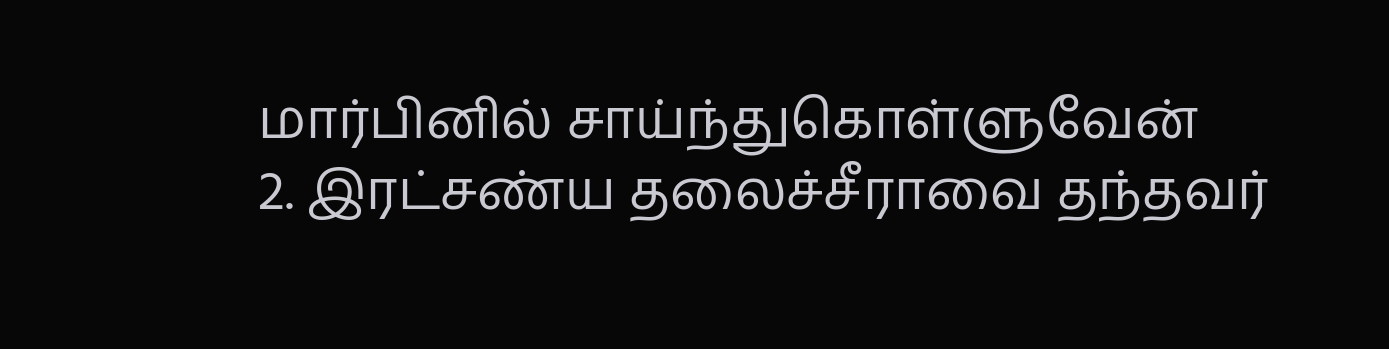மார்பினில் சாய்ந்துகொள்ளுவேன்
2. இரட்சண்ய தலைச்சீராவை தந்தவர்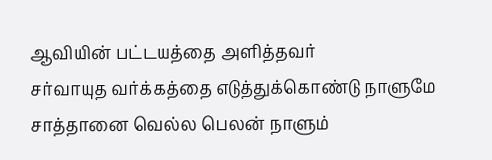ஆவியின் பட்டயத்தை அளித்தவர்
சர்வாயுத வர்க்கத்தை எடுத்துக்கொண்டு நாளுமே
சாத்தானை வெல்ல பெலன் நாளும்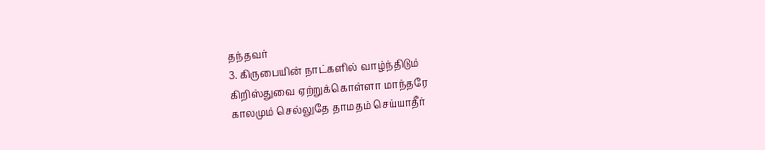தந்தவர்
3. கிருபையின் நாட்களில் வாழ்ந்திடும்
கிறிஸ்துவை ஏற்றுக்கொள்ளா மாந்தரே
காலமும் செல்லுதே தாமதம் செய்யாதீர்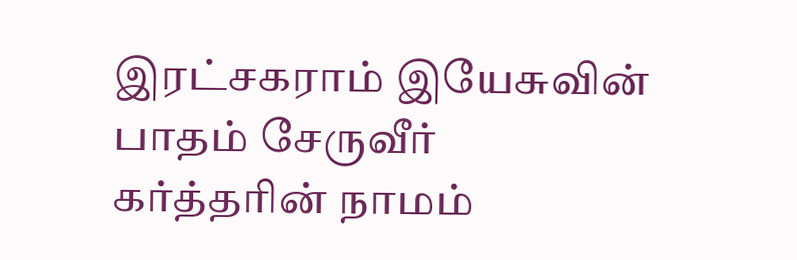இரட்சகராம் இயேசுவின் பாதம் சேருவீர்
கர்த்தரின் நாமம்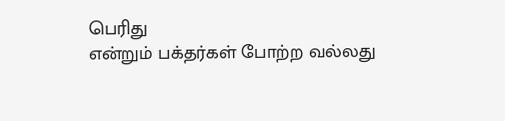பெரிது
என்றும் பக்தர்கள் போற்ற வல்லது